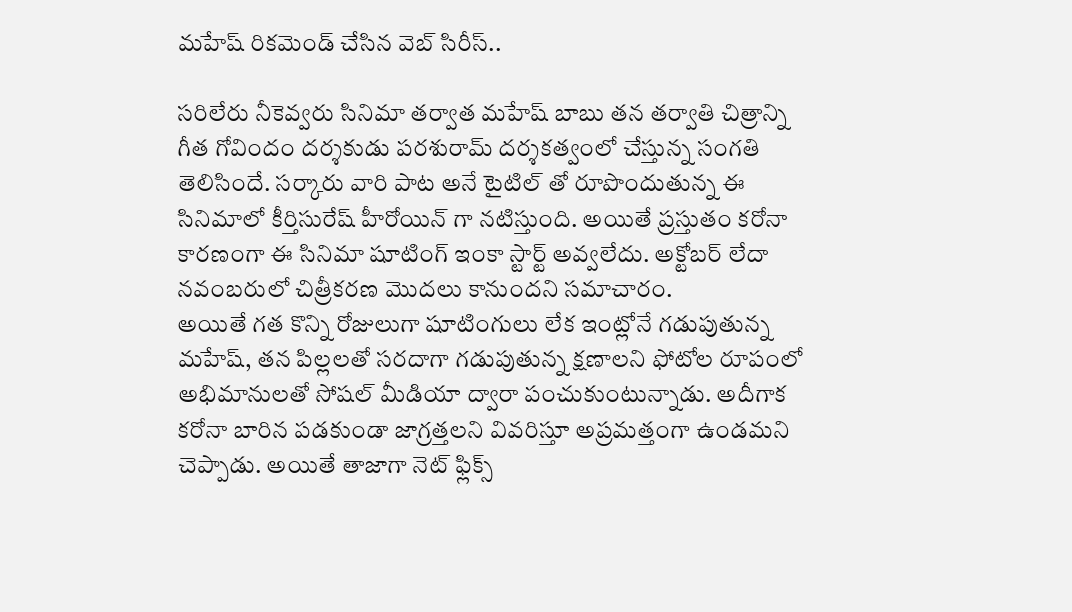మహేష్ రికమెండ్ చేసిన వెబ్ సిరీస్..

సరిలేరు నీకెవ్వరు సినిమా తర్వాత మహేష్ బాబు తన తర్వాతి చిత్రాన్ని గీత గోవిందం దర్శకుడు పరశురామ్ దర్శకత్వంలో చేస్తున్న సంగతి తెలిసిందే. సర్కారు వారి పాట అనే టైటిల్ తో రూపొందుతున్న ఈ సినిమాలో కీర్తిసురేష్ హీరోయిన్ గా నటిస్తుంది. అయితే ప్రస్తుతం కరోనా కారణంగా ఈ సినిమా షూటింగ్ ఇంకా స్టార్ట్ అవ్వలేదు. అక్టోబర్ లేదా నవంబరులో చిత్రీకరణ మొదలు కానుందని సమాచారం.
అయితే గత కొన్ని రోజులుగా షూటింగులు లేక ఇంట్లోనే గడుపుతున్న మహేష్, తన పిల్లలతో సరదాగా గడుపుతున్న క్షణాలని ఫోటోల రూపంలో అభిమానులతో సోషల్ మీడియా ద్వారా పంచుకుంటున్నాడు. అదీగాక కరోనా బారిన పడకుండా జాగ్రత్తలని వివరిస్తూ అప్రమత్తంగా ఉండమని చెప్పాడు. అయితే తాజాగా నెట్ ఫ్లిక్స్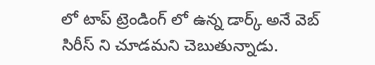లో టాప్ ట్రెండింగ్ లో ఉన్న డార్క్ అనే వెబ్ సిరీస్ ని చూడమని చెబుతున్నాడు.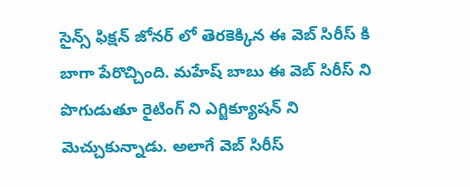సైన్స్ ఫిక్షన్ జోనర్ లో తెరకెక్కిన ఈ వెబ్ సిరీస్ కి బాగా పేరొచ్చింది. మహేష్ బాబు ఈ వెబ్ సిరీస్ ని పొగుడుతూ రైటింగ్ ని ఎగ్జిక్యూషన్ ని మెచ్చుకున్నాడు. అలాగే వెబ్ సిరీస్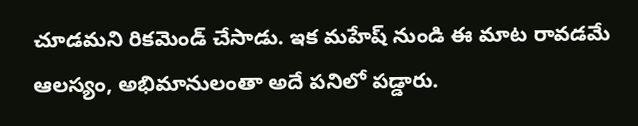చూడమని రికమెండ్ చేసాడు. ఇక మహేష్ నుండి ఈ మాట రావడమే ఆలస్యం, అభిమానులంతా అదే పనిలో పడ్డారు.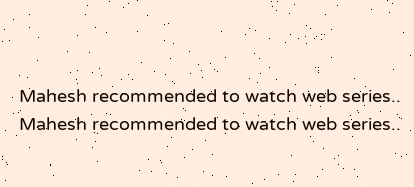Mahesh recommended to watch web series..
Mahesh recommended to watch web series..